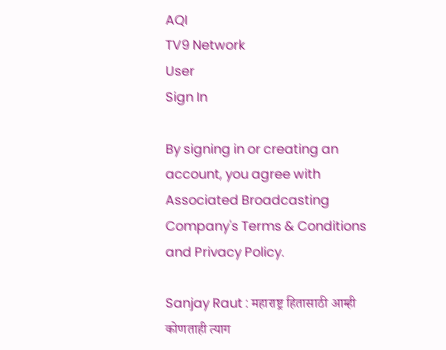AQI
TV9 Network
User
Sign In

By signing in or creating an account, you agree with Associated Broadcasting Company's Terms & Conditions and Privacy Policy.

Sanjay Raut : महाराष्ट्र हितासाठी आम्ही कोणताही त्याग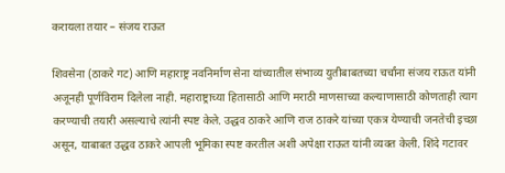करायला तयार – संजय राऊत

शिवसेना (ठाकरे गट) आणि महाराष्ट्र नवनिर्माण सेना यांच्यातील संभाव्य युतीबाबतच्या चर्चांना संजय राऊत यांनी अजूनही पूर्णविराम दिलेला नाही. महाराष्ट्राच्या हितासाठी आणि मराठी माणसाच्या कल्याणासाठी कोणताही त्याग करण्याची तयारी असल्याचे त्यांनी स्पष्ट केले. उद्धव ठाकरे आणि राज ठाकरे यांच्या एकत्र येण्याची जनतेची इच्छा असून, याबाबत उद्धव ठाकरे आपली भूमिका स्पष्ट करतील अशी अपेक्षा राऊत यांनी व्यक्त केली. शिंदे गटावर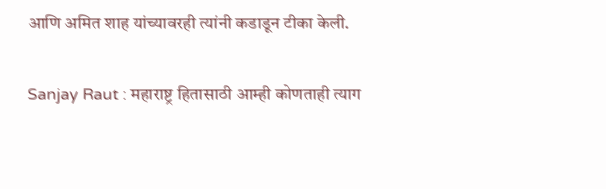आणि अमित शाह यांच्यावरही त्यांनी कडाडून टीका केली.

Sanjay Raut : महाराष्ट्र हितासाठी आम्ही कोणताही त्याग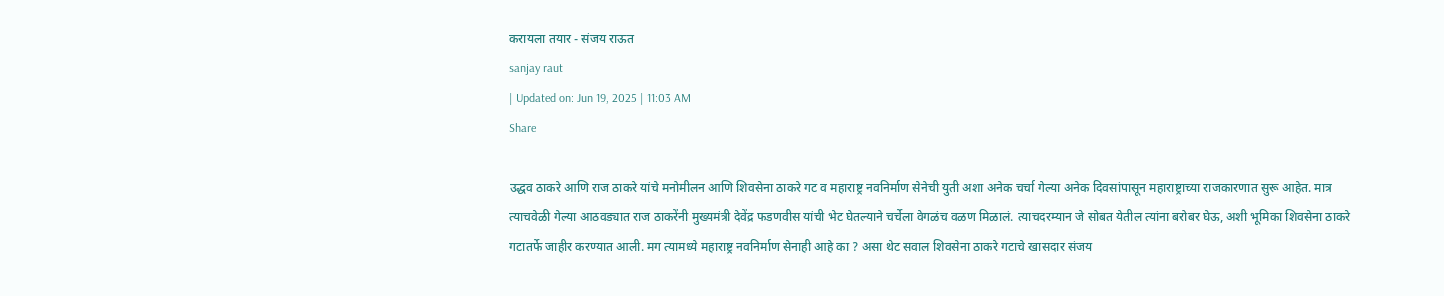करायला तयार - संजय राऊत
sanjay raut
| Updated on: Jun 19, 2025 | 11:03 AM
Share

उद्धव ठाकरे आणि राज ठाकरे यांचे मनोमीलन आणि शिवसेना ठाकरे गट व महाराष्ट्र नवनिर्माण सेनेची युती अशा अनेक चर्चा गेल्या अनेक दिवसांपासून महाराष्ट्राच्या राजकारणात सुरू आहेत. मात्र त्याचवेळी गेल्या आठवड्यात राज ठाकरेंनी मुख्यमंत्री देवेंद्र फडणवीस यांची भेट घेतल्याने चर्चेला वेगळंच वळण मिळालं. त्याचदरम्यान जे सोबत येतील त्यांना बरोबर घेऊ, अशी भूमिका शिवसेना ठाकरे गटातर्फे जाहीर करण्यात आली. मग त्यामध्ये महाराष्ट्र नवनिर्माण सेनाही आहे का ? असा थेट सवाल शिवसेना ठाकरे गटाचे खासदार संजय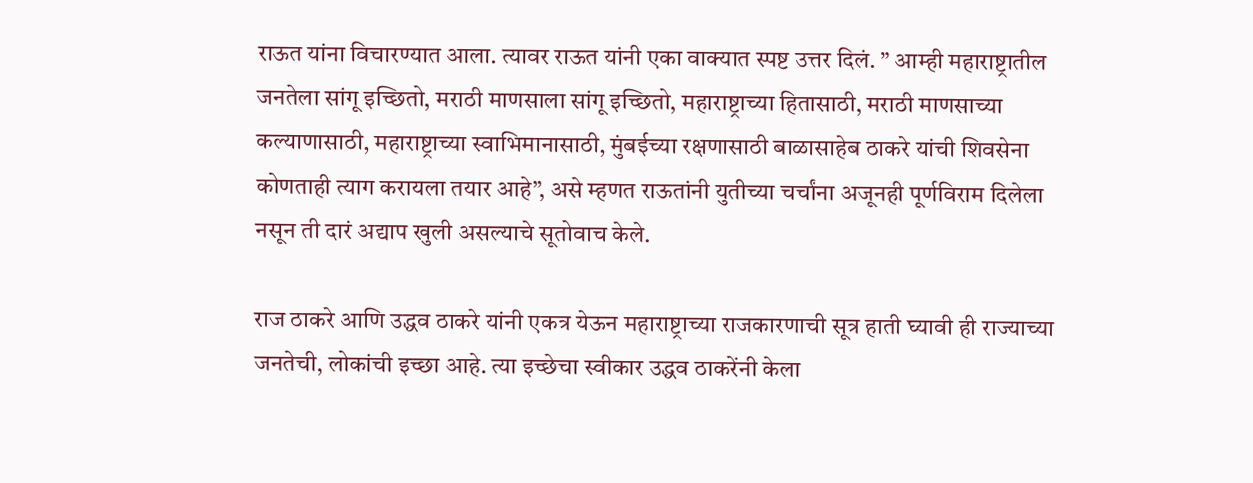राऊत यांना विचारण्यात आला. त्यावर राऊत यांनी एका वाक्यात स्पष्ट उत्तर दिलं. ” आम्ही महाराष्ट्रातील जनतेला सांगू इच्छितो, मराठी माणसाला सांगू इच्छितो, महाराष्ट्राच्या हितासाठी, मराठी माणसाच्या कल्याणासाठी, महाराष्ट्राच्या स्वाभिमानासाठी, मुंबईच्या रक्षणासाठी बाळासाहेब ठाकरे यांची शिवसेना कोणताही त्याग करायला तयार आहे”, असे म्हणत राऊतांनी युतीच्या चर्चांना अजूनही पूर्णविराम दिलेला नसून ती दारं अद्याप खुली असल्याचे सूतोवाच केले.

राज ठाकरे आणि उद्धव ठाकरे यांनी एकत्र येऊन महाराष्ट्राच्या राजकारणाची सूत्र हाती घ्यावी ही राज्याच्या जनतेची, लोकांची इच्छा आहे. त्या इच्छेचा स्वीकार उद्धव ठाकरेंनी केला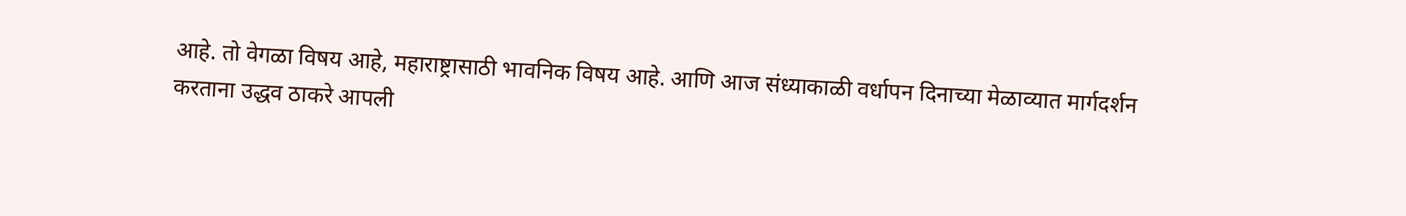आहे. तो वेगळा विषय आहे, महाराष्ट्रासाठी भावनिक विषय आहे. आणि आज संध्याकाळी वर्धापन दिनाच्या मेळाव्यात मार्गदर्शन करताना उद्धव ठाकरे आपली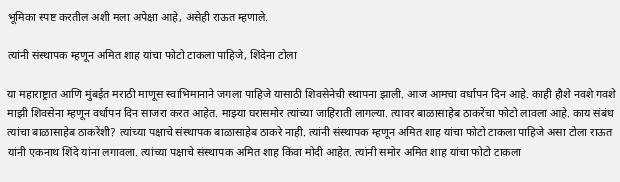भूमिका स्पष्ट करतील अशी मला अपेक्षा आहे, असेही राऊत म्हणाले.

त्यांनी संस्थापक म्हणून अमित शाह यांचा फोटो टाकला पाहिजे, शिंदेना टोला

या महाराष्ट्रात आणि मुंबईत मराठी माणूस स्वाभिमानाने जगला पाहिजे यासाठी शिवसेनेची स्थापना झाली. आज आमचा वर्धापन दिन आहे. काही हौशे नवशे गवशे माझी शिवसेना म्हणून वर्धापन दिन साजरा करत आहेत. माझ्या घरासमोर त्यांच्या जाहिराती लागल्या. त्यावर बाळासाहेब ठाकरेंचा फोटो लावला आहे. काय संबंध त्यांचा बाळासाहेब ठाकरेंशी? त्यांच्या पक्षाचे संस्थापक बाळासाहेब ठाकरे नाही. त्यांनी संस्थापक म्हणून अमित शाह यांचा फोटो टाकला पाहिजे असा टोला राऊत यांनी एकनाथ शिंदे यांना लगावला. त्यांच्या पक्षाचे संस्थापक अमित शाह किंवा मोदी आहेत. त्यांनी समोर अमित शाह यांचा फोटो टाकला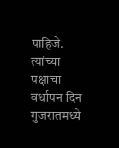पाहिजे. त्यांच्या पक्षाचा वर्धापन दिन गुजरातमध्ये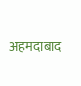अहमदाबाद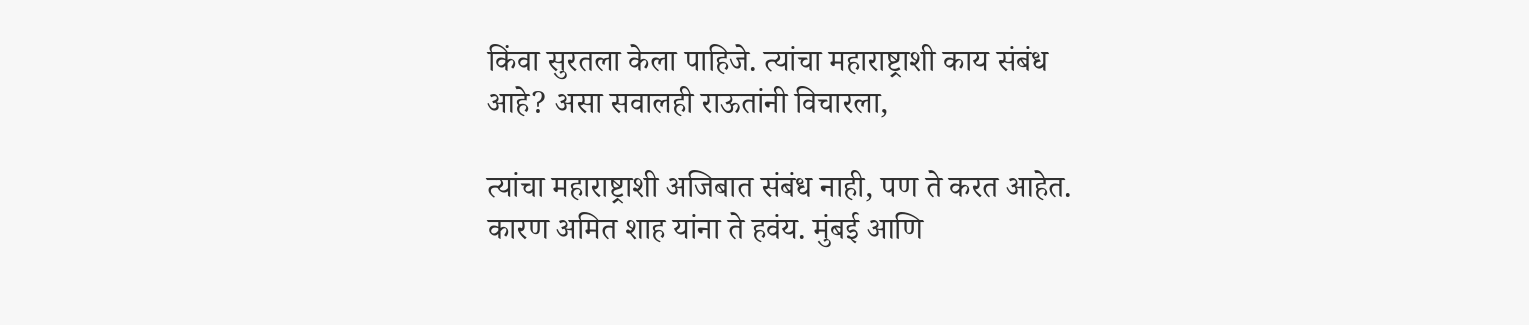किंवा सुरतला केला पाहिजे. त्यांचा महाराष्ट्राशी काय संबंध आहे? असा सवालही राऊतांनी विचारला,

त्यांचा महाराष्ट्राशी अजिबात संबंध नाही, पण ते करत आहेत. कारण अमित शाह यांना ते हवंय. मुंबई आणि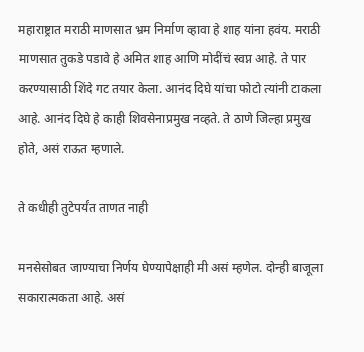महाराष्ट्रात मराठी माणसात भ्रम निर्माण व्हावा हे शाह यांना हवंय. मराठी माणसात तुकडे पडावे हे अमित शाह आणि मोदींचं स्वप्न आहे. ते पार करण्यासाठी शिंदे गट तयार केला. आनंद दिघे यांचा फोटो त्यांनी टाकला आहे. आनंद दिघे हे काही शिवसेनाप्रमुख नव्हते. ते ठाणे जिल्हा प्रमुख होते, असं राऊत म्हणाले.

ते कधीही तुटेपर्यंत ताणत नाही

मनसेसोबत जाण्याचा निर्णय घेण्यापेक्षाही मी असं म्हणेल. दोन्ही बाजूला सकारात्मकता आहे. असं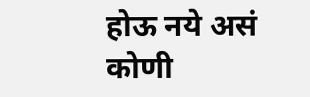होऊ नये असं कोणी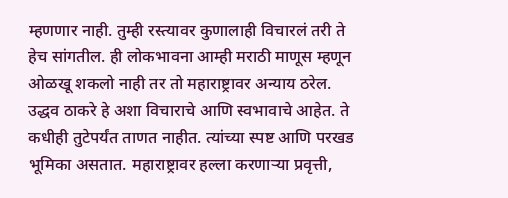म्हणणार नाही. तुम्ही रस्त्यावर कुणालाही विचारलं तरी ते हेच सांगतील. ही लोकभावना आम्ही मराठी माणूस म्हणून ओळखू शकलो नाही तर तो महाराष्ट्रावर अन्याय ठरेल. उद्धव ठाकरे हे अशा विचाराचे आणि स्वभावाचे आहेत. ते कधीही तुटेपर्यंत ताणत नाहीत. त्यांच्या स्पष्ट आणि परखड भूमिका असतात. महाराष्ट्रावर हल्ला करणाऱ्या प्रवृत्ती,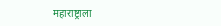महाराष्ट्राला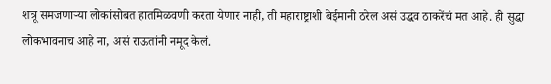शत्रू समजणाऱ्या लोकांसोबत हातमिळवणी करता येणार नाही, ती महाराष्ट्राशी बेईमानी ठरेल असं उद्धव ठाकरेंचं मत आहे. ही सुद्धा लोकभावनाच आहे ना, असं राऊतांनी नमूद केलं.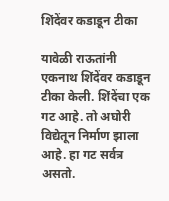शिंदेंवर कडाडून टीका

यावेळी राऊतांनी एकनाथ शिंदेंवर कडाडून टीका केली. शिंदेंचा एक गट आहे. तो अघोरी विद्येतून निर्माण झाला आहे. हा गट सर्वत्र असतो.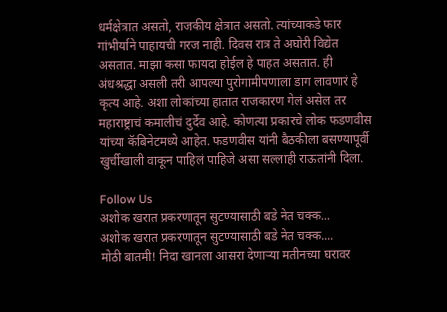धर्मक्षेत्रात असतो, राजकीय क्षेत्रात असतो. त्यांच्याकडे फार गांभीर्याने पाहायची गरज नाही. दिवस रात्र ते अघोरी विद्येत असतात. माझा कसा फायदा होईल हे पाहत असतात. ही अंधश्रद्धा असली तरी आपल्या पुरोगामीपणाला डाग लावणारं हे कृत्य आहे. अशा लोकांच्या हातात राजकारण गेलं असेल तर महाराष्ट्राचं कमालीचं दुर्देव आहे. कोणत्या प्रकारचे लोक फडणवीस यांच्या कॅबिनेटमध्ये आहेत. फडणवीस यांनी बैठकीला बसण्यापूर्वी खुर्चीखाली वाकून पाहिलं पाहिजे असा सल्लाही राऊतांनी दिला.

Follow Us
अशोक खरात प्रकरणातून सुटण्यासाठी बडे नेत चक्क...
अशोक खरात प्रकरणातून सुटण्यासाठी बडे नेत चक्क....
मोठी बातमी! निदा खानला आसरा देणाऱ्या मतीनच्या घरावर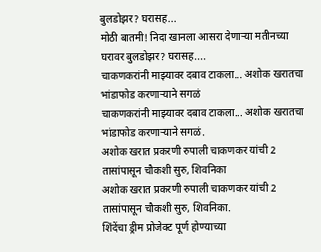बुलडोझर? घरासह...
मोठी बातमी! निदा खानला आसरा देणाऱ्या मतीनच्या घरावर बुलडोझर? घरासह....
चाकणकरांनी माझ्यावर दबाव टाकला... अशोक खरातचा भांडाफोड करणाऱ्याने सगळं
चाकणकरांनी माझ्यावर दबाव टाकला... अशोक खरातचा भांडाफोड करणाऱ्याने सगळं.
अशोक खरात प्रकरणी रुपाली चाकणकर यांची 2 तासांपासून चौकशी सुरु, शिवनिका
अशोक खरात प्रकरणी रुपाली चाकणकर यांची 2 तासांपासून चौकशी सुरु, शिवनिका.
शिंदेंचा ड्रीम प्रोजेक्ट पूर्ण होण्याच्या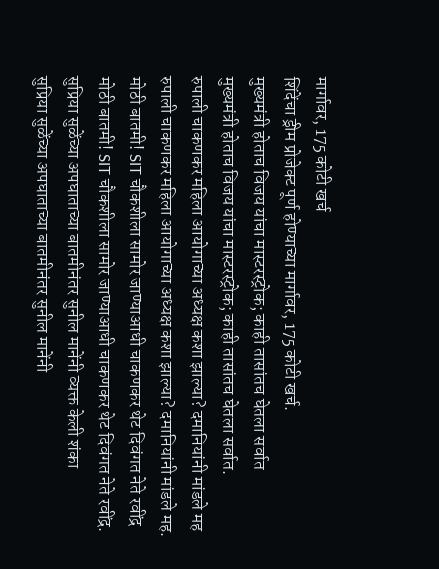मार्गावर, 175 कोटी खर्च
शिंदेंचा ड्रीम प्रोजेक्ट पूर्ण होण्याच्या मार्गावर, 175 कोटी खर्च.
मुख्यमंत्री होताच विजय यांचा मास्टरस्ट्रोक; काही तासांतच घेतला सर्वात
मुख्यमंत्री होताच विजय यांचा मास्टरस्ट्रोक; काही तासांतच घेतला सर्वात.
रुपाली चाकणकर महिला आयोगाच्या अध्यक्ष कशा झाल्या? दमानियांनी मांडले मह
रुपाली चाकणकर महिला आयोगाच्या अध्यक्ष कशा झाल्या? दमानियांनी मांडले मह.
मोठी बातमी! SIT चौकशीला सामोर जाण्याआधी चाकणकर थेट दिवंगत नेते रवींद्र
मोठी बातमी! SIT चौकशीला सामोर जाण्याआधी चाकणकर थेट दिवंगत नेते रवींद्र.
सुप्रिया सुळेंच्या अपघाताच्या बातमीनंतर सुनील मानेंनी व्यक्त केली शंका
सुप्रिया सुळेंच्या अपघाताच्या बातमीनंतर सुनील मानेंनी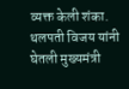व्यक्त केली शंका.
थलपती विजय यांनी घेतली मुख्यमंत्री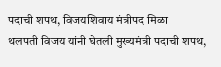पदाची शपथ, विजयशिवाय मंत्रीपद मिळा
थलपती विजय यांनी घेतली मुख्यमंत्री पदाची शपथ,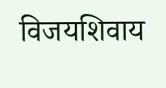विजयशिवाय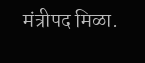मंत्रीपद मिळा.